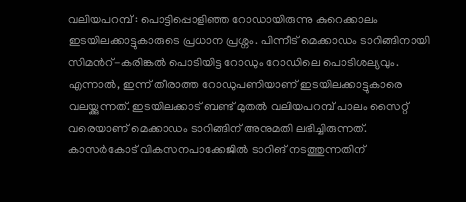വലിയപറമ്പ് : പൊട്ടിപ്പൊളിഞ്ഞ റോഡായിരുന്നു കുറെക്കാലം ഇടയിലക്കാട്ടുകാരുടെ പ്രധാന പ്രശ്നം. പിന്നീട് മെക്കാഡം ടാറിങ്ങിനായി സിമൻറ്-കരിങ്കൽ പൊടിയിട്ട റോഡും റോഡിലെ പൊടിശല്യവും. എന്നാൽ, ഇന്ന് തീരാത്ത റോഡുപണിയാണ് ഇടയിലക്കാട്ടുകാരെ വലയ്ക്കുന്നത്. ഇടയിലക്കാട് ബണ്ട് മുതൽ വലിയപറമ്പ് പാലം സൈറ്റ് വരെയാണ് മെക്കാഡം ടാറിങ്ങിന് അനുമതി ലഭിച്ചിരുന്നത്.
കാസർകോട് വികസനപാക്കേജിൽ ടാറിങ് നടത്തുന്നതിന്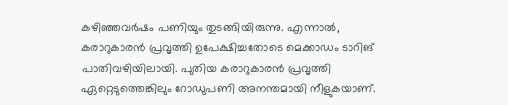കഴിഞ്ഞവർഷം പണിയും തുടങ്ങിയിരുന്നു. എന്നാൽ, കരാറുകാരൻ പ്രവൃത്തി ഉപേക്ഷിച്ചതോടെ മെക്കാഡം ടാറിങ് പാതിവഴിയിലായി. പുതിയ കരാറുകാരൻ പ്രവൃത്തി ഏറ്റെടുത്തെങ്കിലും റോഡുപണി അനന്തമായി നീളുകയാണ്.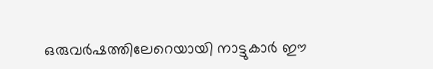ഒരുവർഷത്തിലേറെയായി നാട്ടുകാർ ഈ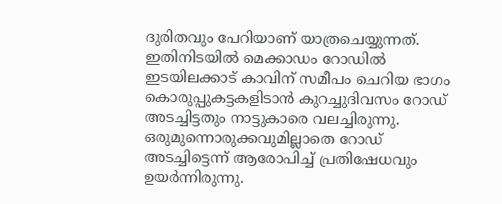ദുരിതവും പേറിയാണ് യാത്രചെയ്യുന്നത്.
ഇതിനിടയിൽ മെക്കാഡം റോഡിൽ ഇടയിലക്കാട് കാവിന് സമീപം ചെറിയ ഭാഗം കൊരുപ്പുകട്ടകളിടാൻ കുറച്ചുദിവസം റോഡ് അടച്ചിട്ടതും നാട്ടുകാരെ വലച്ചിരുന്നു. ഒരുമുന്നൊരുക്കവുമില്ലാതെ റോഡ് അടച്ചിട്ടെന്ന് ആരോപിച്ച് പ്രതിഷേധവും ഉയർന്നിരുന്നു.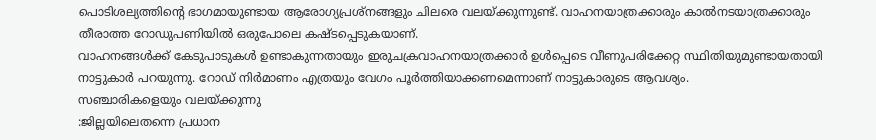പൊടിശല്യത്തിന്റെ ഭാഗമായുണ്ടായ ആരോഗ്യപ്രശ്നങ്ങളും ചിലരെ വലയ്ക്കുന്നുണ്ട്. വാഹനയാത്രക്കാരും കാൽനടയാത്രക്കാരും തീരാത്ത റോഡുപണിയിൽ ഒരുപോലെ കഷ്ടപ്പെടുകയാണ്.
വാഹനങ്ങൾക്ക് കേടുപാടുകൾ ഉണ്ടാകുന്നതായും ഇരുചക്രവാഹനയാത്രക്കാർ ഉൾപ്പെടെ വീണുപരിക്കേറ്റ സ്ഥിതിയുമുണ്ടായതായി നാട്ടുകാർ പറയുന്നു. റോഡ് നിർമാണം എത്രയും വേഗം പൂർത്തിയാക്കണമെന്നാണ് നാട്ടുകാരുടെ ആവശ്യം.
സഞ്ചാരികളെയും വലയ്ക്കുന്നു
:ജില്ലയിലെതന്നെ പ്രധാന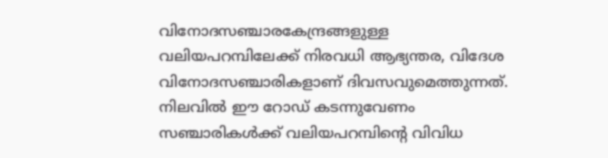വിനോദസഞ്ചാരകേന്ദ്രങ്ങളുള്ള വലിയപറമ്പിലേക്ക് നിരവധി ആഭ്യന്തര, വിദേശ വിനോദസഞ്ചാരികളാണ് ദിവസവുമെത്തുന്നത്. നിലവിൽ ഈ റോഡ് കടന്നുവേണം സഞ്ചാരികൾക്ക് വലിയപറമ്പിന്റെ വിവിധ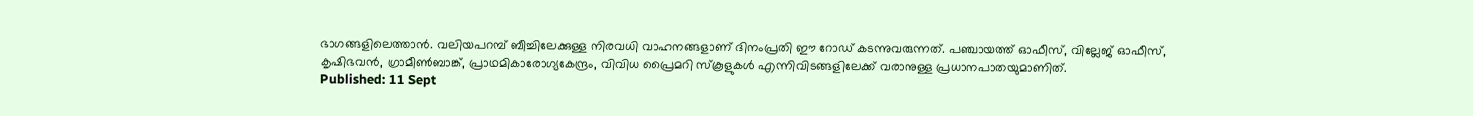ഭാഗങ്ങളിലെത്താൻ. വലിയപറമ്പ് ബീച്ചിലേക്കുള്ള നിരവധി വാഹനങ്ങളാണ് ദിനംപ്രതി ഈ റോഡ് കടന്നുവരുന്നത്. പഞ്ചായത്ത് ഓഫീസ്, വില്ലേജ് ഓഫീസ്, കൃഷിഭവൻ, ഗ്രാമീൺബാങ്ക്, പ്രാഥമികാരോഗ്യകേന്ദ്രം, വിവിധ പ്രൈമറി സ്കൂളുകൾ എന്നിവിടങ്ങളിലേക്ക് വരാനുള്ള പ്രധാനപാതയുമാണിത്.
Published: 11 Sept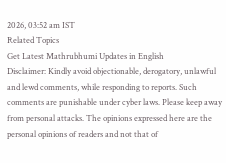2026, 03:52 am IST
Related Topics
Get Latest Mathrubhumi Updates in English
Disclaimer: Kindly avoid objectionable, derogatory, unlawful and lewd comments, while responding to reports. Such comments are punishable under cyber laws. Please keep away from personal attacks. The opinions expressed here are the personal opinions of readers and not that of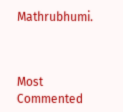Mathrubhumi.



Most Commented